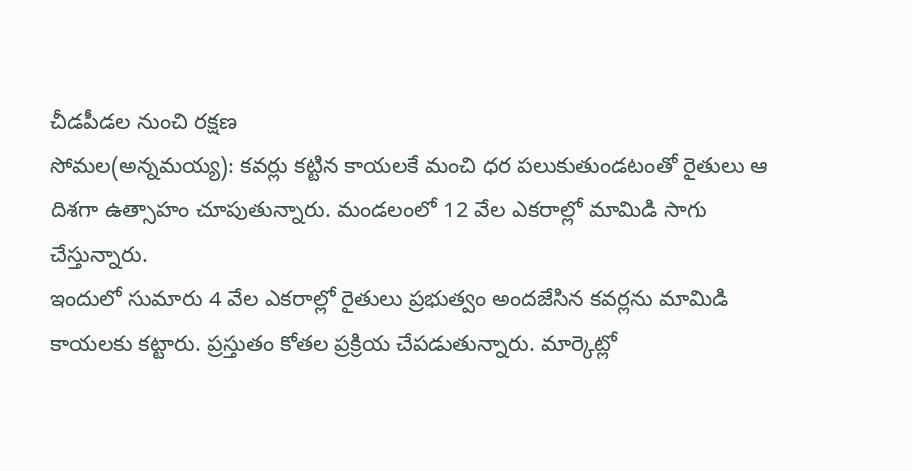చీడపీడల నుంచి రక్షణ
సోమల(అన్నమయ్య): కవర్లు కట్టిన కాయలకే మంచి ధర పలుకుతుండటంతో రైతులు ఆ దిశగా ఉత్సాహం చూపుతున్నారు. మండలంలో 12 వేల ఎకరాల్లో మామిడి సాగు చేస్తున్నారు.
ఇందులో సుమారు 4 వేల ఎకరాల్లో రైతులు ప్రభుత్వం అందజేసిన కవర్లను మామిడి కాయలకు కట్టారు. ప్రస్తుతం కోతల ప్రక్రియ చేపడుతున్నారు. మార్కెట్లో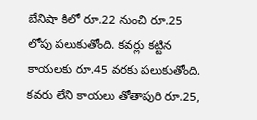బేనిషా కిలో రూ.22 నుంచి రూ.25 లోపు పలుకుతోంది. కవర్లు కట్టిన కాయలకు రూ.45 వరకు పలుకుతోంది. కవరు లేని కాయలు తోతాపురి రూ.25,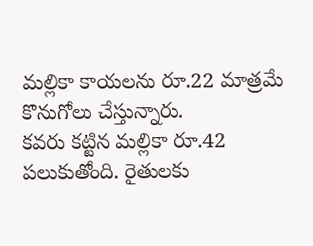మల్లికా కాయలను రూ.22 మాత్రమే కొనుగోలు చేస్తున్నారు.
కవరు కట్టిన మల్లికా రూ.42 పలుకుతోంది. రైతులకు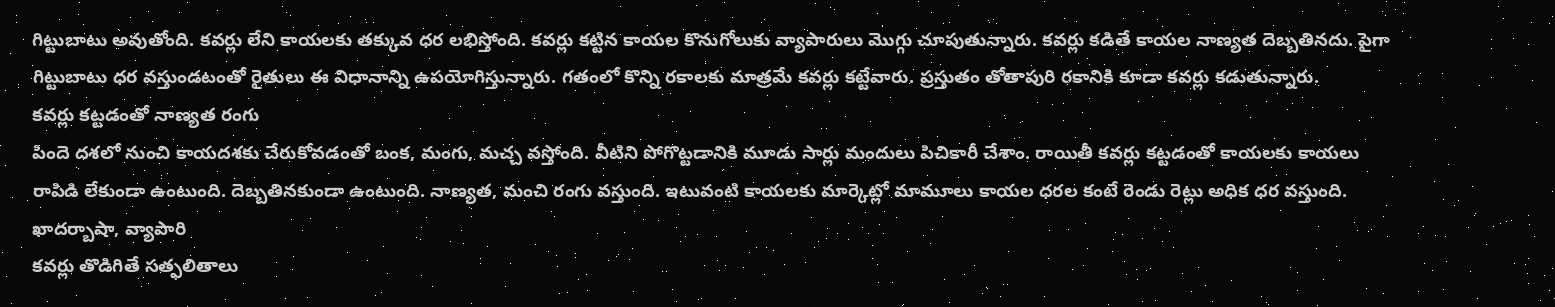గిట్టుబాటు అవుతోంది. కవర్లు లేని కాయలకు తక్కువ ధర లభిస్తోంది. కవర్లు కట్టిన కాయల కొనుగోలుకు వ్యాపారులు మొగ్గు చూపుతున్నారు. కవర్లు కడితే కాయల నాణ్యత దెబ్బతినదు. పైగా గిట్టుబాటు ధర వస్తుండటంతో రైతులు ఈ విధానాన్ని ఉపయోగిస్తున్నారు. గతంలో కొన్ని రకాలకు మాత్రమే కవర్లు కట్టేవారు. ప్రస్తుతం తోతాపురి రకానికి కూడా కవర్లు కడుతున్నారు.
కవర్లు కట్టడంతో నాణ్యత రంగు
పిందె దశలో నుంచి కాయదశకు చేరుకోవడంతో బంక, మంగు, మచ్చ వస్తోంది. వీటిని పోగొట్టడానికి మూడు సార్లు మందులు పిచికారీ చేశాం. రాయితీ కవర్లు కట్టడంతో కాయలకు కాయలు రాపిడి లేకుండా ఉంటుంది. దెబ్బతినకుండా ఉంటుంది. నాణ్యత, మంచి రంగు వస్తుంది. ఇటువంటి కాయలకు మార్కెట్లో మామూలు కాయల ధరల కంటే రెండు రెట్లు అధిక ధర వస్తుంది.
ఖాదర్బాషా, వ్యాపారి
కవర్లు తొడిగితే సత్ఫలితాలు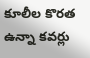కూలీల కొరత ఉన్నా కవర్లు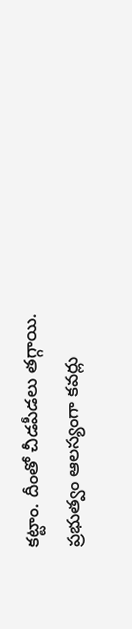కట్టాం. దీంతో చీడపీడలు తగ్గాయి. ప్రభుత్వం ఆలస్యంగా కవర్లు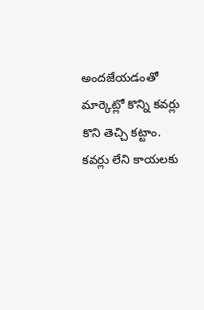అందజేయడంతో మార్కెట్లో కొన్ని కవర్లు కొని తెచ్చి కట్టాం. కవర్లు లేని కాయలకు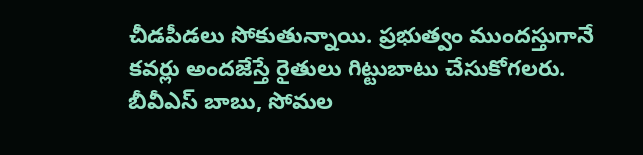చీడపీడలు సోకుతున్నాయి. ప్రభుత్వం ముందస్తుగానే కవర్లు అందజేస్తే రైతులు గిట్టుబాటు చేసుకోగలరు.
బీవీఎస్ బాబు, సోమల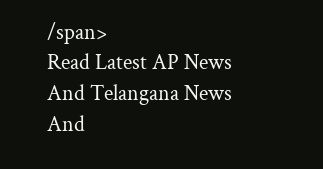/span>
Read Latest AP News And Telangana News And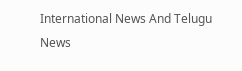International News And Telugu News